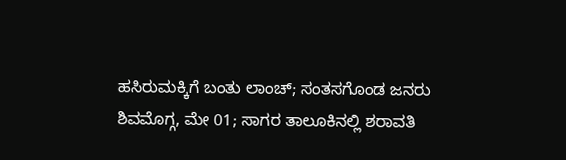ಹಸಿರುಮಕ್ಕಿಗೆ ಬಂತು ಲಾಂಚ್; ಸಂತಸಗೊಂಡ ಜನರು
ಶಿವಮೊಗ್ಗ, ಮೇ 01; ಸಾಗರ ತಾಲೂಕಿನಲ್ಲಿ ಶರಾವತಿ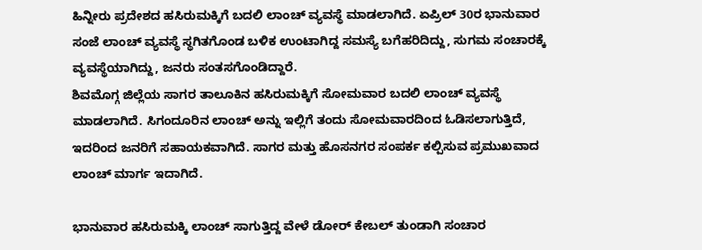ಹಿನ್ನೀರು ಪ್ರದೇಶದ ಹಸಿರುಮಕ್ಕಿಗೆ ಬದಲಿ ಲಾಂಚ್ ವ್ಯವಸ್ಥೆ ಮಾಡಲಾಗಿದೆ. ಏಪ್ರಿಲ್ 30ರ ಭಾನುವಾರ ಸಂಜೆ ಲಾಂಚ್ ವ್ಯವಸ್ಥೆ ಸ್ಥಗಿತಗೊಂಡ ಬಳಿಕ ಉಂಟಾಗಿದ್ದ ಸಮಸ್ಯೆ ಬಗೆಹರಿದಿದ್ದು, ಸುಗಮ ಸಂಚಾರಕ್ಕೆ ವ್ಯವಸ್ಥೆಯಾಗಿದ್ದು, ಜನರು ಸಂತಸಗೊಂಡಿದ್ದಾರೆ.
ಶಿವಮೊಗ್ಗ ಜಿಲ್ಲೆಯ ಸಾಗರ ತಾಲೂಕಿನ ಹಸಿರುಮಕ್ಕಿಗೆ ಸೋಮವಾರ ಬದಲಿ ಲಾಂಚ್ ವ್ಯವಸ್ಥೆ ಮಾಡಲಾಗಿದೆ. ಸಿಗಂದೂರಿನ ಲಾಂಚ್ ಅನ್ನು ಇಲ್ಲಿಗೆ ತಂದು ಸೋಮವಾರದಿಂದ ಓಡಿಸಲಾಗುತ್ತಿದೆ, ಇದರಿಂದ ಜನರಿಗೆ ಸಹಾಯಕವಾಗಿದೆ. ಸಾಗರ ಮತ್ತು ಹೊಸನಗರ ಸಂಪರ್ಕ ಕಲ್ಪಿಸುವ ಪ್ರಮುಖವಾದ ಲಾಂಚ್ ಮಾರ್ಗ ಇದಾಗಿದೆ.

ಭಾನುವಾರ ಹಸಿರುಮಕ್ಕಿ ಲಾಂಚ್ ಸಾಗುತ್ತಿದ್ದ ವೇಳೆ ಡೋರ್ ಕೇಬಲ್ ತುಂಡಾಗಿ ಸಂಚಾರ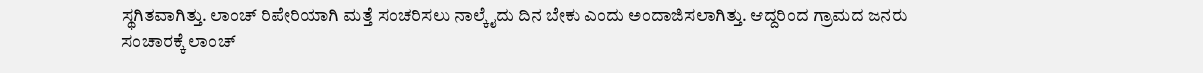ಸ್ಥಗಿತವಾಗಿತ್ತು. ಲಾಂಚ್ ರಿಪೇರಿಯಾಗಿ ಮತ್ತೆ ಸಂಚರಿಸಲು ನಾಲ್ಕೈದು ದಿನ ಬೇಕು ಎಂದು ಅಂದಾಜಿಸಲಾಗಿತ್ತು. ಆದ್ದರಿಂದ ಗ್ರಾಮದ ಜನರು ಸಂಚಾರಕ್ಕೆ ಲಾಂಚ್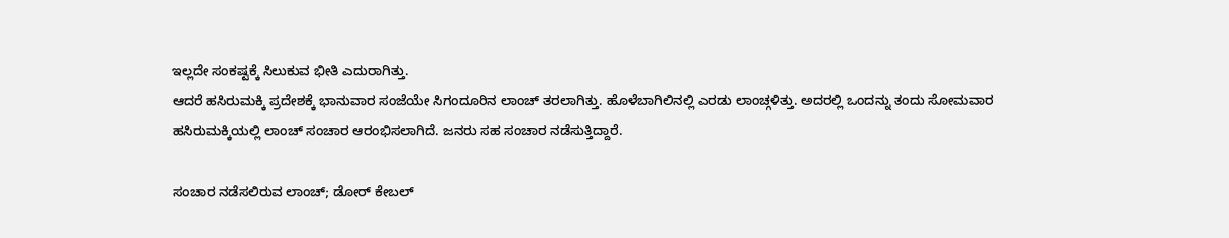ಇಲ್ಲದೇ ಸಂಕಷ್ಟಕ್ಕೆ ಸಿಲುಕುವ ಭೀತಿ ಎದುರಾಗಿತ್ತು.
ಆದರೆ ಹಸಿರುಮಕ್ಕಿ ಪ್ರದೇಶಕ್ಕೆ ಭಾನುವಾರ ಸಂಜೆಯೇ ಸಿಗಂದೂರಿನ ಲಾಂಚ್ ತರಲಾಗಿತ್ತು. ಹೊಳೆಬಾಗಿಲಿನಲ್ಲಿ ಎರಡು ಲಾಂಚ್ಗಳಿತ್ತು. ಅದರಲ್ಲಿ ಒಂದನ್ನು ತಂದು ಸೋಮವಾರ ಹಸಿರುಮಕ್ಕಿಯಲ್ಲಿ ಲಾಂಚ್ ಸಂಚಾರ ಆರಂಭಿಸಲಾಗಿದೆ. ಜನರು ಸಹ ಸಂಚಾರ ನಡೆಸುತ್ತಿದ್ದಾರೆ.

ಸಂಚಾರ ನಡೆಸಲಿರುವ ಲಾಂಚ್; ಡೋರ್ ಕೇಬಲ್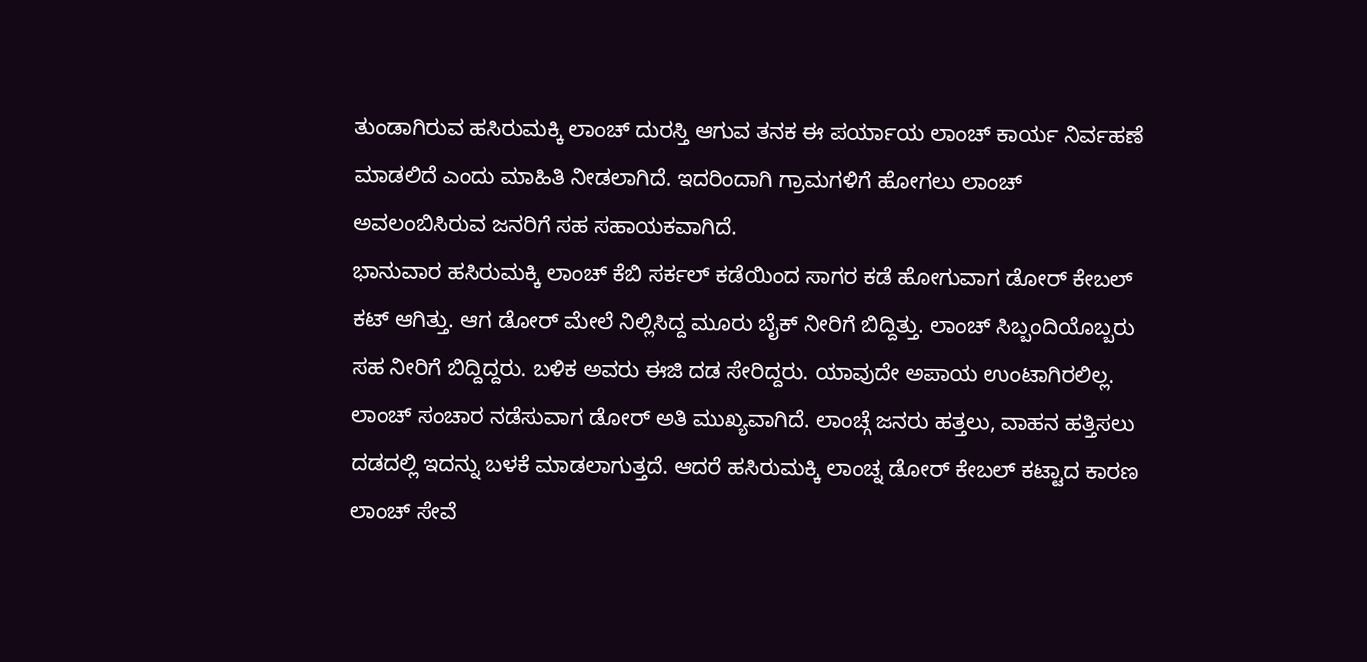ತುಂಡಾಗಿರುವ ಹಸಿರುಮಕ್ಕಿ ಲಾಂಚ್ ದುರಸ್ತಿ ಆಗುವ ತನಕ ಈ ಪರ್ಯಾಯ ಲಾಂಚ್ ಕಾರ್ಯ ನಿರ್ವಹಣೆ ಮಾಡಲಿದೆ ಎಂದು ಮಾಹಿತಿ ನೀಡಲಾಗಿದೆ. ಇದರಿಂದಾಗಿ ಗ್ರಾಮಗಳಿಗೆ ಹೋಗಲು ಲಾಂಚ್ ಅವಲಂಬಿಸಿರುವ ಜನರಿಗೆ ಸಹ ಸಹಾಯಕವಾಗಿದೆ.
ಭಾನುವಾರ ಹಸಿರುಮಕ್ಕಿ ಲಾಂಚ್ ಕೆಬಿ ಸರ್ಕಲ್ ಕಡೆಯಿಂದ ಸಾಗರ ಕಡೆ ಹೋಗುವಾಗ ಡೋರ್ ಕೇಬಲ್ ಕಟ್ ಆಗಿತ್ತು. ಆಗ ಡೋರ್ ಮೇಲೆ ನಿಲ್ಲಿಸಿದ್ದ ಮೂರು ಬೈಕ್ ನೀರಿಗೆ ಬಿದ್ದಿತ್ತು. ಲಾಂಚ್ ಸಿಬ್ಬಂದಿಯೊಬ್ಬರು ಸಹ ನೀರಿಗೆ ಬಿದ್ದಿದ್ದರು. ಬಳಿಕ ಅವರು ಈಜಿ ದಡ ಸೇರಿದ್ದರು. ಯಾವುದೇ ಅಪಾಯ ಉಂಟಾಗಿರಲಿಲ್ಲ.
ಲಾಂಚ್ ಸಂಚಾರ ನಡೆಸುವಾಗ ಡೋರ್ ಅತಿ ಮುಖ್ಯವಾಗಿದೆ. ಲಾಂಚ್ಗೆ ಜನರು ಹತ್ತಲು, ವಾಹನ ಹತ್ತಿಸಲು ದಡದಲ್ಲಿ ಇದನ್ನು ಬಳಕೆ ಮಾಡಲಾಗುತ್ತದೆ. ಆದರೆ ಹಸಿರುಮಕ್ಕಿ ಲಾಂಚ್ನ ಡೋರ್ ಕೇಬಲ್ ಕಟ್ಟಾದ ಕಾರಣ ಲಾಂಚ್ ಸೇವೆ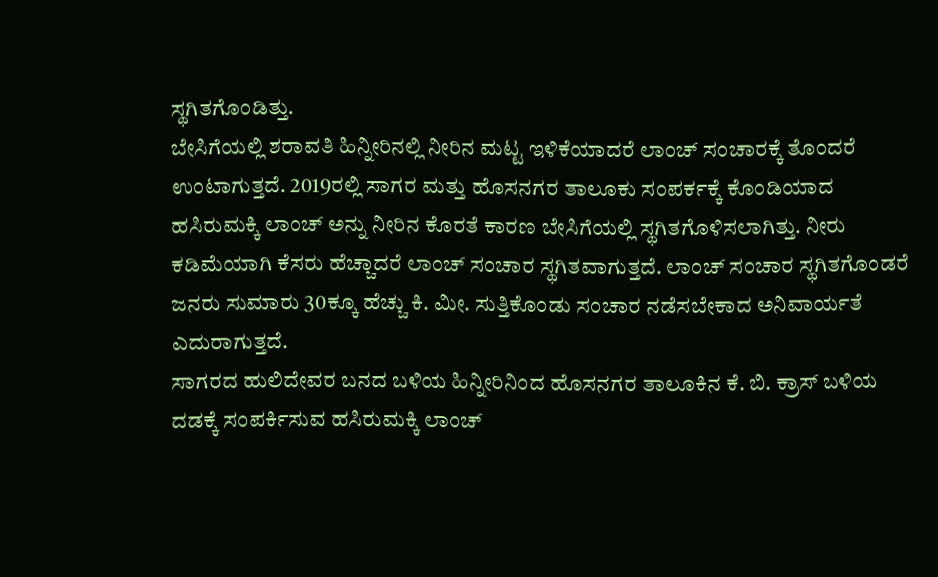ಸ್ಥಗಿತಗೊಂಡಿತ್ತು.
ಬೇಸಿಗೆಯಲ್ಲಿ ಶರಾವತಿ ಹಿನ್ನೀರಿನಲ್ಲಿ ನೀರಿನ ಮಟ್ಟ ಇಳಿಕೆಯಾದರೆ ಲಾಂಚ್ ಸಂಚಾರಕ್ಕೆ ತೊಂದರೆ ಉಂಟಾಗುತ್ತದೆ. 2019ರಲ್ಲಿ ಸಾಗರ ಮತ್ತು ಹೊಸನಗರ ತಾಲೂಕು ಸಂಪರ್ಕಕ್ಕೆ ಕೊಂಡಿಯಾದ ಹಸಿರುಮಕ್ಕಿ ಲಾಂಚ್ ಅನ್ನು ನೀರಿನ ಕೊರತೆ ಕಾರಣ ಬೇಸಿಗೆಯಲ್ಲಿ ಸ್ಥಗಿತಗೊಳಿಸಲಾಗಿತ್ತು. ನೀರು ಕಡಿಮೆಯಾಗಿ ಕೆಸರು ಹೆಚ್ಚಾದರೆ ಲಾಂಚ್ ಸಂಚಾರ ಸ್ಥಗಿತವಾಗುತ್ತದೆ. ಲಾಂಚ್ ಸಂಚಾರ ಸ್ಥಗಿತಗೊಂಡರೆ ಜನರು ಸುಮಾರು 30ಕ್ಕೂ ಹೆಚ್ಚು ಕಿ. ಮೀ. ಸುತ್ತಿಕೊಂಡು ಸಂಚಾರ ನಡೆಸಬೇಕಾದ ಅನಿವಾರ್ಯತೆ ಎದುರಾಗುತ್ತದೆ.
ಸಾಗರದ ಹುಲಿದೇವರ ಬನದ ಬಳಿಯ ಹಿನ್ನೀರಿನಿಂದ ಹೊಸನಗರ ತಾಲೂಕಿನ ಕೆ. ಬಿ. ಕ್ರಾಸ್ ಬಳಿಯ ದಡಕ್ಕೆ ಸಂಪರ್ಕಿಸುವ ಹಸಿರುಮಕ್ಕಿ ಲಾಂಚ್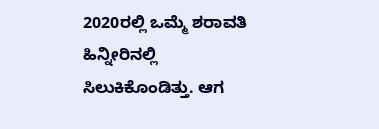2020ರಲ್ಲಿ ಒಮ್ಮೆ ಶರಾವತಿ ಹಿನ್ನೀರಿನಲ್ಲಿ ಸಿಲುಕಿಕೊಂಡಿತ್ತು. ಆಗ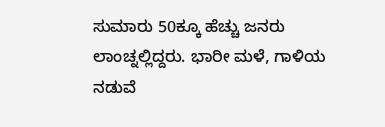ಸುಮಾರು 50ಕ್ಕೂ ಹೆಚ್ಚು ಜನರು ಲಾಂಚ್ನಲ್ಲಿದ್ದರು. ಭಾರೀ ಮಳೆ, ಗಾಳಿಯ ನಡುವೆ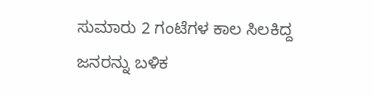ಸುಮಾರು 2 ಗಂಟೆಗಳ ಕಾಲ ಸಿಲಕಿದ್ದ ಜನರನ್ನು ಬಳಿಕ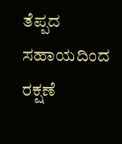ತೆಪ್ಪದ ಸಹಾಯದಿಂದ ರಕ್ಷಣೆ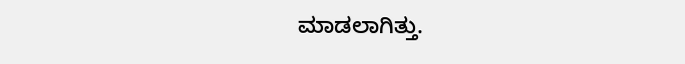ಮಾಡಲಾಗಿತ್ತು.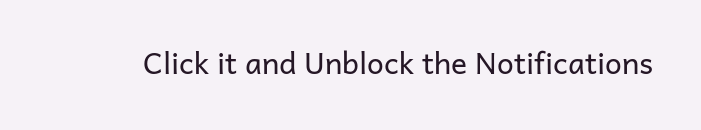Click it and Unblock the Notifications